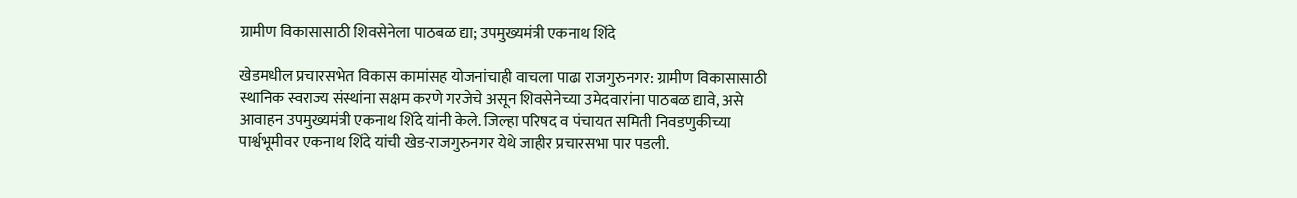ग्रामीण विकासासाठी शिवसेनेला पाठबळ द्या; उपमुख्यमंत्री एकनाथ शिंदे

खेडमधील प्रचारसभेत विकास कामांसह योजनांचाही वाचला पाढा राजगुरुनगर: ग्रामीण विकासासाठी स्थानिक स्वराज्य संस्थांना सक्षम करणे गरजेचे असून शिवसेनेच्या उमेदवारांना पाठबळ द्यावे, असे आवाहन उपमुख्यमंत्री एकनाथ शिंदे यांनी केले. जिल्हा परिषद व पंचायत समिती निवडणुकीच्या पार्श्वभूमीवर एकनाथ शिंदे यांची खेड-राजगुरुनगर येथे जाहीर प्रचारसभा पार पडली.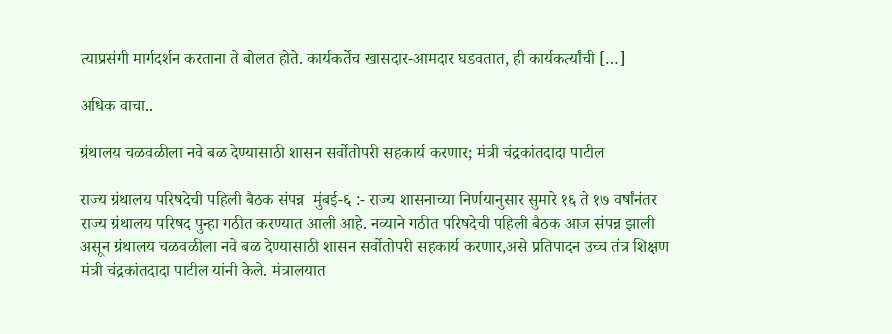त्याप्रसंगी मार्गदर्शन करताना ते बोलत होते. कार्यकर्तेच खासदार-आमदार घडवतात, ही कार्यकर्त्यांची […]

अधिक वाचा..

ग्रंथालय चळवळीला नवे बळ देण्यासाठी शासन सर्वोतोपरी सहकार्य करणार; मंत्री चंद्रकांतदादा पाटील

राज्य ग्रंथालय परिषदेची पहिली बैठक संपन्न  मुंबई-६ :- राज्य शासनाच्या निर्णयानुसार सुमारे १६ ते १७ वर्षांनंतर राज्य ग्रंथालय परिषद पुन्हा गठीत करण्यात आली आहे. नव्याने गठीत परिषदेची पहिली बैठक आज संपन्न झाली असून ग्रंथालय चळवळीला नवे बळ देण्यासाठी शासन सर्वोतोपरी सहकार्य करणार,असे प्रतिपादन उच्च तंत्र शिक्षण मंत्री चंद्रकांतदादा पाटील यांनी केले. मंत्रालयात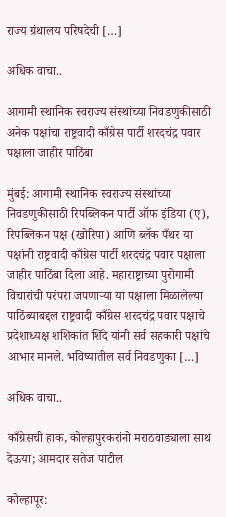राज्य ग्रंथालय परिषदेची […]

अधिक वाचा..

आगामी स्थानिक स्वराज्य संस्थांच्या निवडणुकीसाठी अनेक पक्षांचा राष्ट्रवादी काँग्रेस पार्टी शरदचंद्र पवार पक्षाला जाहीर पाठिंबा

मुंबई: आगामी स्थानिक स्वराज्य संस्थांच्या निवडणुकीसाठी रिपब्लिकन पार्टी ऑफ इंडिया (ए), रिपब्लिकन पक्ष (खोरिपा) आणि ब्लॅक पँथर या पक्षांनी राष्ट्रवादी काँग्रेस पार्टी शरदचंद्र पवार पक्षाला जाहीर पाठिंबा दिला आहे. महाराष्ट्राच्या पुरोगामी विचारांची परंपरा जपणाऱ्या या पक्षाला मिळालेल्या पाठिंब्याबद्दल राष्ट्रवादी काँग्रेस शरदचंद्र पवार पक्षाचे प्रदेशाध्यक्ष शशिकांत शिंदे यांनी सर्व सहकारी पक्षांचे आभार मानले. भविष्यातील सर्व निवडणुका […]

अधिक वाचा..

काँग्रेसची हाक, कोल्हापुरकरांनो मराठवाड्याला साथ देऊया; आमदार सतेज पाटील

कोल्हापूर: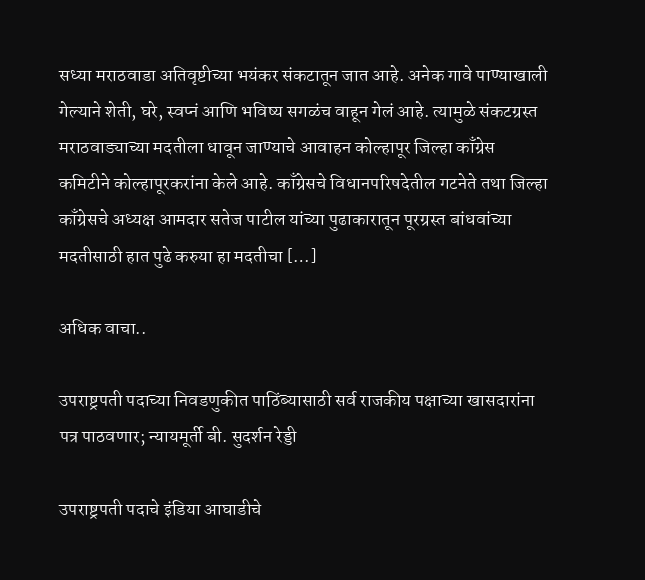सध्या मराठवाडा अतिवृष्टीच्या भयंकर संकटातून जात आहे. अनेक गावे पाण्याखाली गेल्याने शेती, घरे, स्वप्नं आणि भविष्य सगळंच वाहून गेलं आहे. त्यामुळे संकटग्रस्त मराठवाड्याच्या मदतीला धावून जाण्याचे आवाहन कोल्हापूर जिल्हा काँग्रेस कमिटीने कोल्हापूरकरांना केले आहे. काँग्रेसचे विधानपरिषदेतील गटनेते तथा जिल्हा काँग्रेसचे अध्यक्ष आमदार सतेज पाटील यांच्या पुढाकारातून पूरग्रस्त बांधवांच्या मदतीसाठी हात पुढे करुया हा मदतीचा […]

अधिक वाचा..

उपराष्ट्रपती पदाच्या निवडणुकीत पाठिंब्यासाठी सर्व राजकीय पक्षाच्या खासदारांना पत्र पाठवणार; न्यायमूर्ती बी. सुदर्शन रेड्डी

उपराष्ट्रपती पदाचे इंडिया आघाडीचे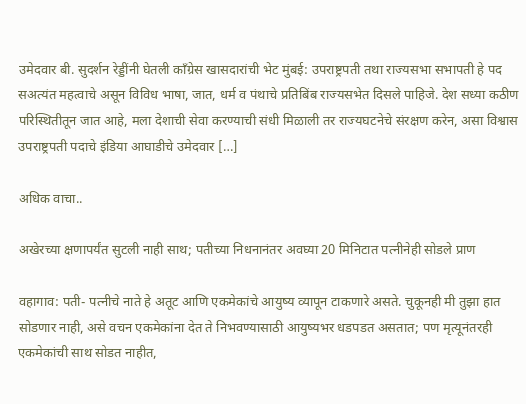उमेदवार बी. सुदर्शन रेड्डींनी घेतली काँग्रेस खासदारांची भेट मुंबई: उपराष्ट्रपती तथा राज्यसभा सभापती हे पद सअत्यंत महत्वाचे असून विविध भाषा, जात, धर्म व पंथाचे प्रतिबिंब राज्यसभेत दिसले पाहिजे. देश सध्या कठीण परिस्थितीतून जात आहे, मला देशाची सेवा करण्याची संधी मिळाली तर राज्यघटनेचे संरक्षण करेन, असा विश्वास उपराष्ट्रपती पदाचे इंडिया आघाडीचे उमेदवार […]

अधिक वाचा..

अखेरच्या क्षणापर्यंत सुटली नाही साथ; पतीच्या निधनानंतर अवघ्या 20 मिनिटात पत्नीनेही सोडले प्राण

वहागाव: पती- पत्नीचे नाते हे अतूट आणि एकमेकांचे आयुष्य व्यापून टाकणारे असते. चुकूनही मी तुझा हात सोडणार नाही, असे वचन एकमेकांना देत ते निभवण्यासाठी आयुष्यभर धडपडत असतात; पण मृत्यूनंतरही एकमेकांची साथ सोडत नाहीत,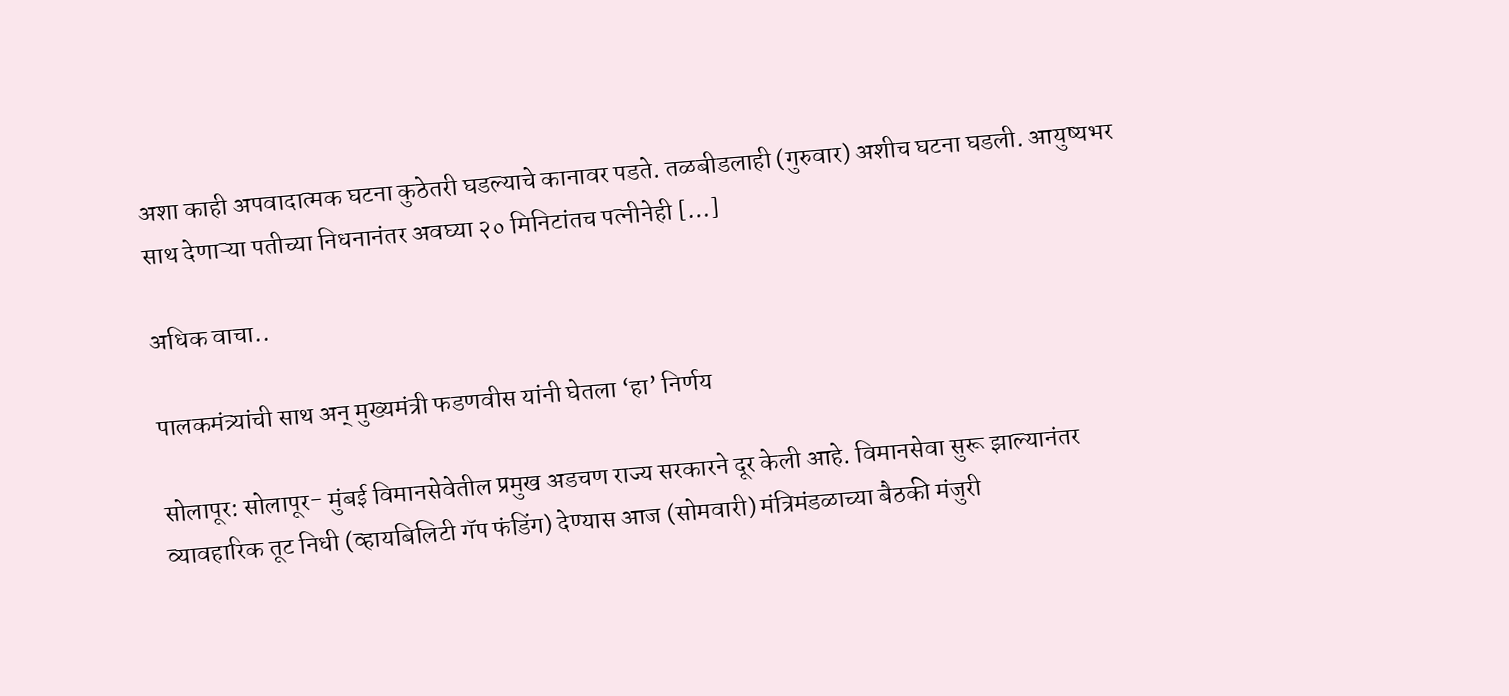अशा काही अपवादात्मक घटना कुठेतरी घडल्याचे कानावर पडते. तळबीडलाही (गुरुवार) अशीच घटना घडली. आयुष्यभर साथ देणाऱ्या पतीच्या निधनानंतर अवघ्या २० मिनिटांतच पत्नीनेही […]

अधिक वाचा..

पालकमंत्र्यांची साथ अन्‌ मुख्यमंत्री फडणवीस यांनी घेतला ‘हा’ निर्णय

सोलापूर: सोलापूर- मुंबई विमानसेवेतील प्रमुख अडचण राज्य सरकारने दूर केली आहे. विमानसेवा सुरू झाल्यानंतर व्यावहारिक तूट निधी (व्हायबिलिटी गॅप फंडिंग) देण्यास आज (सोमवारी) मंत्रिमंडळाच्या बैठकी मंजुरी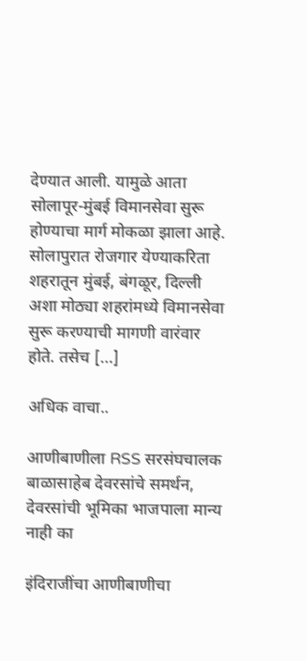देण्यात आली. यामुळे आता सोलापूर-मुंबई विमानसेवा सुरू होण्याचा मार्ग मोकळा झाला आहे. सोलापुरात रोजगार येण्याकरिता शहरातून मुंबई, बंगळूर, दिल्ली अशा मोठ्या शहरांमध्ये विमानसेवा सुरू करण्याची मागणी वारंवार होते. तसेच […]

अधिक वाचा..

आणीबाणीला RSS सरसंघचालक बाळासाहेब देवरसांचे समर्थन, देवरसांची भूमिका भाजपाला मान्य नाही का

इंदिराजींचा आणीबाणीचा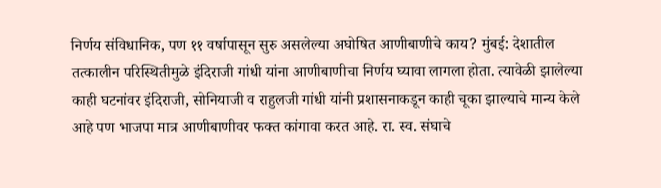निर्णय संविधानिक, पण ११ वर्षापासून सुरु असलेल्या अघोषित आणीबाणीचे काय? मुंबई: देशातील तत्कालीन परिस्थितीमुळे इंदिराजी गांधी यांना आणीबाणीचा निर्णय घ्यावा लागला होता. त्यावेळी झालेल्या काही घटनांवर इंदिराजी, सोनियाजी व राहुलजी गांधी यांनी प्रशासनाकडून काही चूका झाल्याचे मान्य केले आहे पण भाजपा मात्र आणीबाणीवर फक्त कांगावा करत आहे. रा. स्व. संघाचे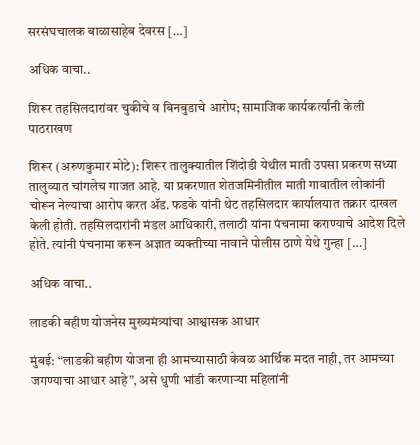सरसंघचालक बाळासाहेब देवरस […]

अधिक वाचा..

शिरूर तहसिलदारांवर चुकीचे व बिनबुडाचे आरोप; सामाजिक कार्यकर्त्यांनी केली पाठराखण

शिरूर (अरुणकुमार मोटे): शिरूर तालुक्यातील शिंदोडी येथील माती उपसा प्रकरण सध्या तालुव्यात चांगलेच गाजत आहे. या प्रकरणात शेतजमिनीतील माती गावातील लोकांनी चोरून नेल्याचा आरोप करत ॲड. फडके यांनी थेट तहसिलदार कार्यालयात तक्रार दाखल केली होती. तहसिलदारांनी मंडल आधिकारी, तलाठी यांना पंचनामा कराण्याचे आदेश दिले होते. त्यांनी पंचनामा करून अज्ञात व्यक्तीच्या नावाने पोलीस ठाणे येथे गुन्हा […]

अधिक वाचा..

लाडकी बहीण योजनेस मुख्यमंत्र्यांचा आश्वासक आधार

मुंबई: “लाडकी बहीण योजना ही आमच्यासाठी केवळ आर्थिक मदत नाही, तर आमच्या जगण्याचा आधार आहे”, असे धुणी भांडी करणाऱ्या महिलांनी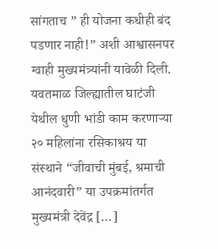सांगताच ” ही योजना कधीही बंद पडणार नाही!” अशी आश्वासनपर ग्वाही मुख्यमंत्र्यांनी यावेळी दिली. यवतमाळ जिल्ह्यातील घाटंजी येथील धुणी भांडी काम करणाऱ्या २० महिलांना रसिकाश्रय या संस्थाने “जीवाची मुंबई, श्रमाची आनंदवारी” या उपक्रमांतर्गत मुख्यमंत्री देवेंद्र […]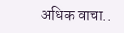अधिक वाचा..